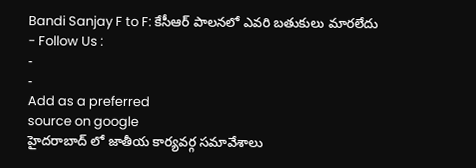Bandi Sanjay F to F: కేసీఆర్ పాలనలో ఎవరి బతుకులు మారలేదు
- Follow Us :
-
-
Add as a preferred
source on google
హైదరాబాద్ లో జాతీయ కార్యవర్గ సమావేశాలు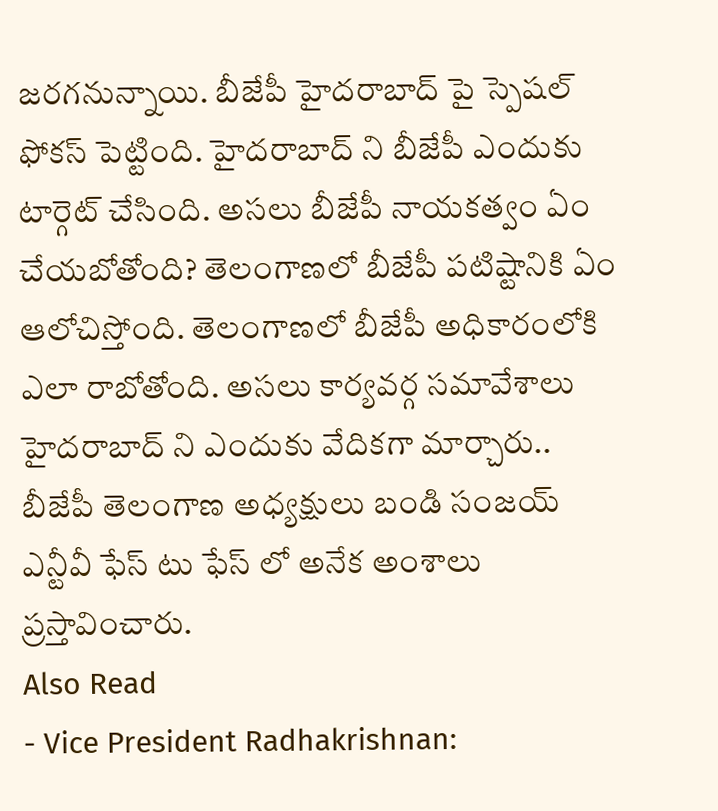జరగనున్నాయి. బీజేపీ హైదరాబాద్ పై స్పెషల్ ఫోకస్ పెట్టింది. హైదరాబాద్ ని బీజేపీ ఎందుకు టార్గెట్ చేసింది. అసలు బీజేపీ నాయకత్వం ఏం చేయబోతోంది? తెలంగాణలో బీజేపీ పటిష్టానికి ఏం ఆలోచిస్తోంది. తెలంగాణలో బీజేపీ అధికారంలోకి ఎలా రాబోతోంది. అసలు కార్యవర్గ సమావేశాలు హైదరాబాద్ ని ఎందుకు వేదికగా మార్చారు.. బీజేపీ తెలంగాణ అధ్యక్షులు బండి సంజయ్ ఎన్టీవీ ఫేస్ టు ఫేస్ లో అనేక అంశాలు ప్రస్తావించారు.
Also Read
- Vice President Radhakrishnan: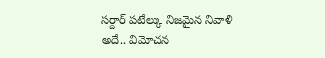సర్దార్ పటేల్కు నిజమైన నివాళి అదే.. విమోచన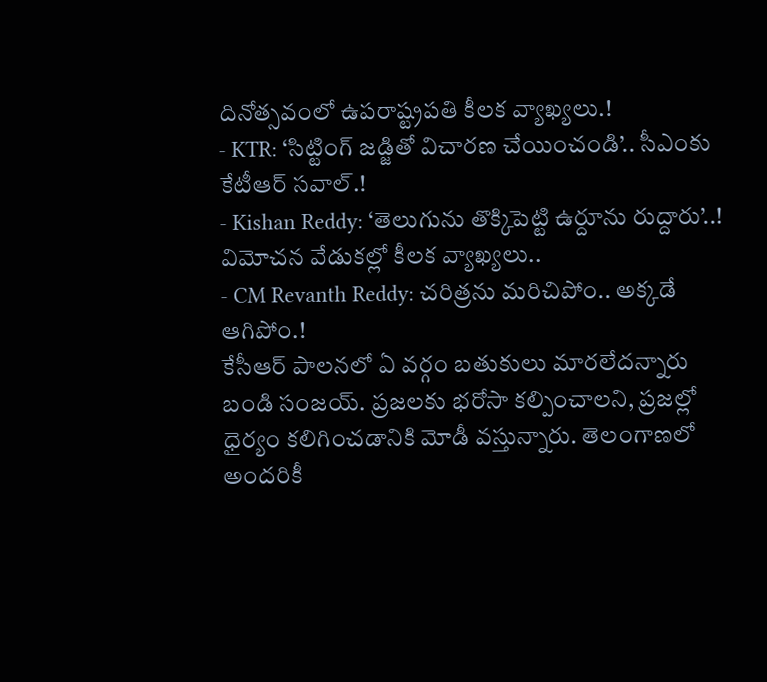దినోత్సవంలో ఉపరాష్ట్రపతి కీలక వ్యాఖ్యలు.!
- KTR: ‘సిట్టింగ్ జడ్జితో విచారణ చేయించండి’.. సీఎంకు కేటీఆర్ సవాల్.!
- Kishan Reddy: ‘తెలుగును తొక్కిపెట్టి ఉర్దూను రుద్దారు’..! విమోచన వేడుకల్లో కీలక వ్యాఖ్యలు..
- CM Revanth Reddy: చరిత్రను మరిచిపోం.. అక్కడే ఆగిపోం.!
కేసీఆర్ పాలనలో ఏ వర్గం బతుకులు మారలేదన్నారు బండి సంజయ్. ప్రజలకు భరోసా కల్పించాలని, ప్రజల్లో ధైర్యం కలిగించడానికి మోడీ వస్తున్నారు. తెలంగాణలో అందరికీ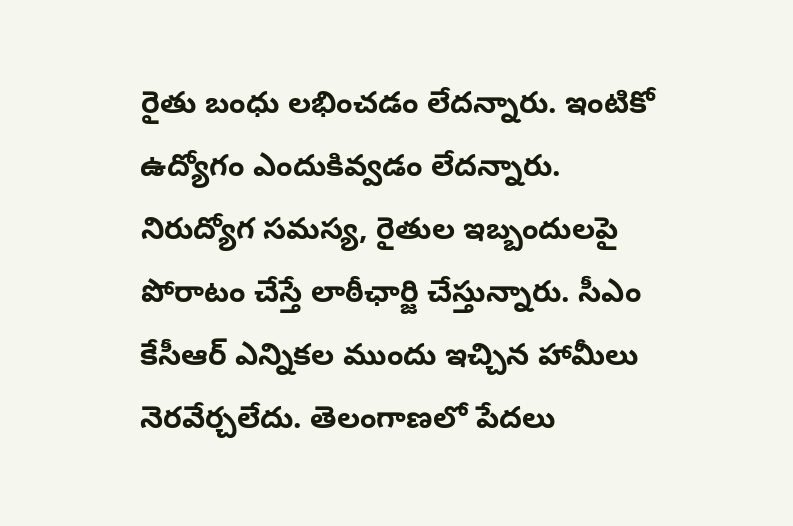రైతు బంధు లభించడం లేదన్నారు. ఇంటికో ఉద్యోగం ఎందుకివ్వడం లేదన్నారు. నిరుద్యోగ సమస్య, రైతుల ఇబ్బందులపై పోరాటం చేస్తే లాఠీఛార్జి చేస్తున్నారు. సీఎం కేసీఆర్ ఎన్నికల ముందు ఇచ్చిన హామీలు నెరవేర్చలేదు. తెలంగాణలో పేదలు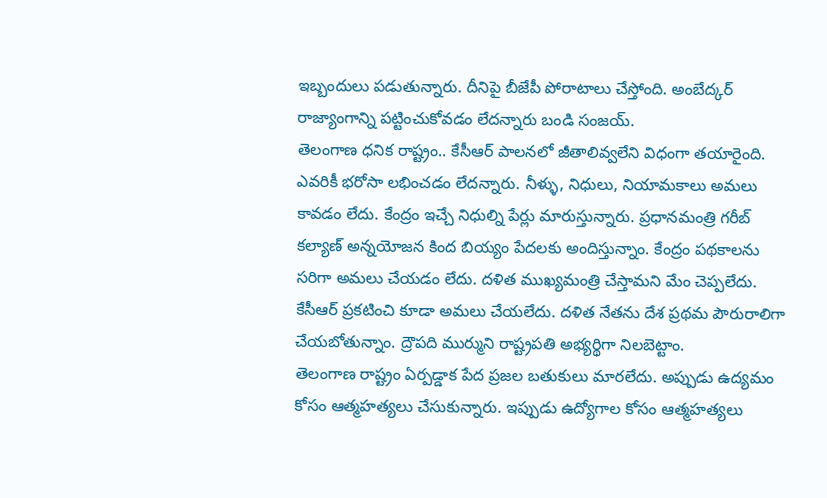ఇబ్బందులు పడుతున్నారు. దీనిపై బీజేపీ పోరాటాలు చేస్తోంది. అంబేద్కర్ రాజ్యాంగాన్ని పట్టించుకోవడం లేదన్నారు బండి సంజయ్.
తెలంగాణ ధనిక రాష్ట్రం.. కేసీఆర్ పాలనలో జీతాలివ్వలేని విధంగా తయారైంది. ఎవరికీ భరోసా లభించడం లేదన్నారు. నీళ్ళు, నిధులు, నియామకాలు అమలు కావడం లేదు. కేంద్రం ఇచ్చే నిధుల్ని పేర్లు మారుస్తున్నారు. ప్రధానమంత్రి గరీబ్ కల్యాణ్ అన్నయోజన కింద బియ్యం పేదలకు అందిస్తున్నాం. కేంద్రం పథకాలను సరిగా అమలు చేయడం లేదు. దళిత ముఖ్యమంత్రి చేస్తామని మేం చెప్పలేదు. కేసీఆర్ ప్రకటించి కూడా అమలు చేయలేదు. దళిత నేతను దేశ ప్రథమ పౌరురాలిగా చేయబోతున్నాం. ద్రౌపది ముర్ముని రాష్ట్రపతి అభ్యర్థిగా నిలబెట్టాం.
తెలంగాణ రాష్ట్రం ఏర్పడ్డాక పేద ప్రజల బతుకులు మారలేదు. అప్పుడు ఉద్యమం కోసం ఆత్మహత్యలు చేసుకున్నారు. ఇప్పుడు ఉద్యోగాల కోసం ఆత్మహత్యలు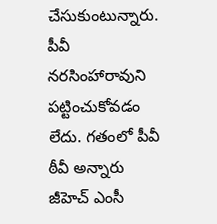చేసుకుంటున్నారు. పీవీ నరసింహారావుని పట్టించుకోవడం లేదు. గతంలో పీవీ ఠీవీ అన్నారు జీహెచ్ ఎంసీ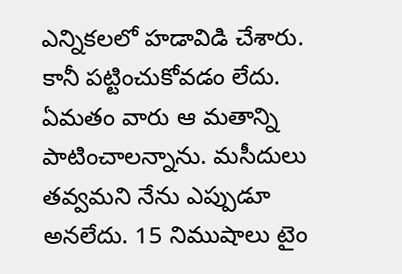ఎన్నికలలో హడావిడి చేశారు. కానీ పట్టించుకోవడం లేదు. ఏమతం వారు ఆ మతాన్ని పాటించాలన్నాను. మసీదులు తవ్వమని నేను ఎప్పుడూ అనలేదు. 15 నిముషాలు టైం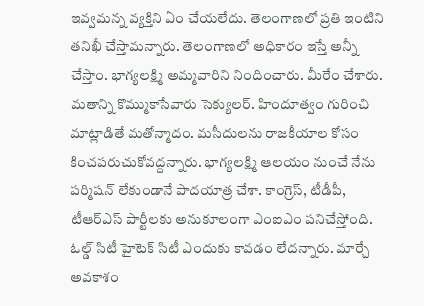ఇవ్వమన్న వ్యక్తిని ఏం చేయలేదు. తెలంగాణలో ప్రతి ఇంటిని తనిఖీ చేస్తామన్నారు. తెలంగాణలో అధికారం ఇస్తే అన్నీ చేస్తాం. భాగ్యలక్ష్మి అమ్మవారిని నిందించారు. మీరేం చేశారు. మతాన్ని కొమ్ముకాసేవారు సెక్యులర్. హిందూత్వం గురించి మాట్లాడితే మతోన్మాదం. మసీదులను రాజకీయాల కోసం కించపరుచుకోవద్దన్నారు. భాగ్యలక్ష్మి ఆలయం నుంచే నేను పర్మిషన్ లేకుండానే పాదయాత్ర చేశా. కాంగ్రెస్, టీడీపీ, టీఆర్ఎస్ పార్టీలకు అనుకూలంగా ఎంఐఎం పనిచేస్తోంది. ఓల్డ్ సిటీ హైటెక్ సిటీ ఎందుకు కావడం లేదన్నారు. మార్చే అవకాశం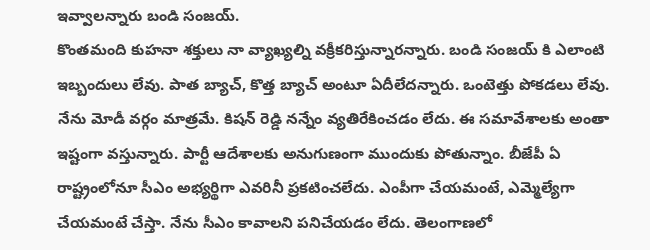ఇవ్వాలన్నారు బండి సంజయ్.
కొంతమంది కుహనా శక్తులు నా వ్యాఖ్యల్ని వక్రీకరిస్తున్నారన్నారు. బండి సంజయ్ కి ఎలాంటి ఇబ్బందులు లేవు. పాత బ్యాచ్, కొత్త బ్యాచ్ అంటూ ఏదీలేదన్నారు. ఒంటెత్తు పోకడలు లేవు. నేను మోడీ వర్గం మాత్రమే. కిషన్ రెడ్డి నన్నేం వ్యతిరేకించడం లేదు. ఈ సమావేశాలకు అంతా ఇష్టంగా వస్తున్నారు. పార్టీ ఆదేశాలకు అనుగుణంగా ముందుకు పోతున్నాం. బీజేపీ ఏ రాష్ట్రంలోనూ సీఎం అభ్యర్థిగా ఎవరినీ ప్రకటించలేదు. ఎంపీగా చేయమంటే, ఎమ్మెల్యేగా చేయమంటే చేస్తా. నేను సీఎం కావాలని పనిచేయడం లేదు. తెలంగాణలో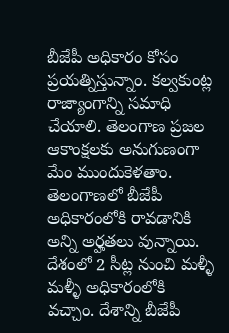బీజేపీ అధికారం కోసం ప్రయత్నిస్తున్నాం. కల్వకుంట్ల రాజ్యాంగాన్ని సమాధి చేయాలి. తెలంగాణ ప్రజల ఆకాంక్షలకు అనుగుణంగా మేం ముందుకెళతాం. తెలంగాణలో బీజేపీ అధికారంలోకి రావడానికి అన్ని అర్హతలు వున్నాయి. దేశంలో 2 సీట్ల నుంచి మళ్ళీ మళ్ళీ అధికారంలోకి వచ్చాం. దేశాన్ని బీజేపీ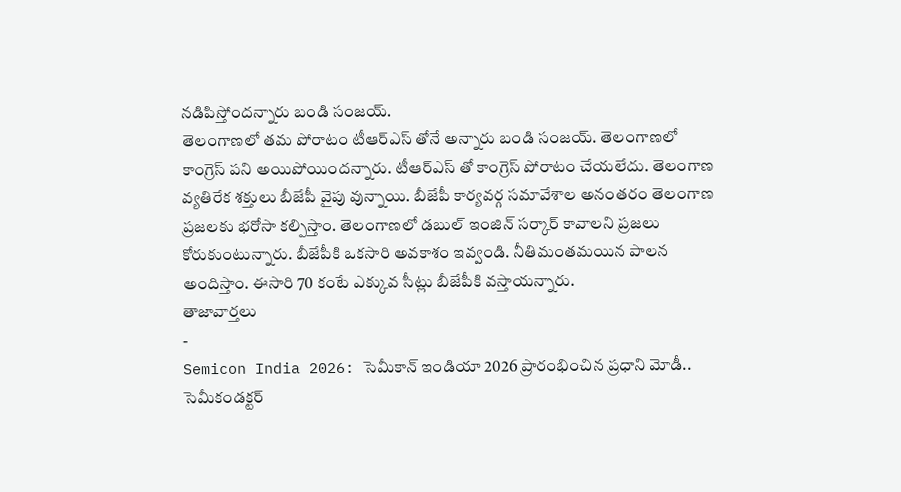నడిపిస్తోందన్నారు బండి సంజయ్.
తెలంగాణలో తమ పోరాటం టీఆర్ఎస్ తోనే అన్నారు బండి సంజయ్. తెలంగాణలో కాంగ్రెస్ పని అయిపోయిందన్నారు. టీఆర్ఎస్ తో కాంగ్రెస్ పోరాటం చేయలేదు. తెలంగాణ వ్యతిరేక శక్తులు బీజేపీ వైపు వున్నాయి. బీజేపీ కార్యవర్గ సమావేశాల అనంతరం తెలంగాణ ప్రజలకు భరోసా కల్పిస్తాం. తెలంగాణలో డబుల్ ఇంజిన్ సర్కార్ కావాలని ప్రజలు కోరుకుంటున్నారు. బీజేపీకి ఒకసారి అవకాశం ఇవ్వండి. నీతిమంతమయిన పాలన అందిస్తాం. ఈసారి 70 కంటే ఎక్కువ సీట్లు బీజేపీకి వస్తాయన్నారు.
తాజావార్తలు
-
Semicon India 2026: సెమీకాన్ ఇండియా 2026 ప్రారంభించిన ప్రధాని మోడీ.. సెమీకండక్టర్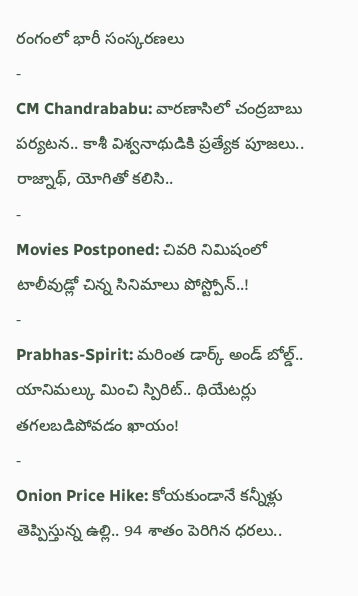రంగంలో భారీ సంస్కరణలు
-
CM Chandrababu: వారణాసిలో చంద్రబాబు పర్యటన.. కాశీ విశ్వనాథుడికి ప్రత్యేక పూజలు.. రాజ్నాథ్, యోగితో కలిసి..
-
Movies Postponed: చివరి నిమిషంలో టాలీవుడ్లో చిన్న సినిమాలు పోస్ట్పోన్..!
-
Prabhas-Spirit: మరింత డార్క్ అండ్ బోల్డ్.. యానిమల్కు మించి స్పిరిట్.. థియేటర్లు తగలబడిపోవడం ఖాయం!
-
Onion Price Hike: కోయకుండానే కన్నీళ్లు తెప్పిస్తున్న ఉల్లి.. 94 శాతం పెరిగిన ధరలు..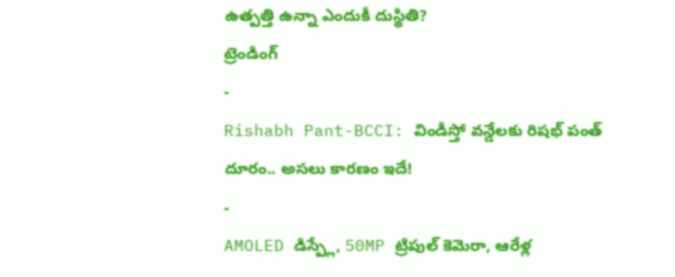ఉత్పత్తి ఉన్నా ఎందుకీ దుస్థితి?
ట్రెండింగ్
-
Rishabh Pant-BCCI: విండీస్తో వన్డేలకు రిషభ్ పంత్ దూరం.. అసలు కారణం ఇదే!
-
AMOLED డిస్ప్లే, 50MP ట్రిపుల్ కెమెరా, ఆరేళ్ల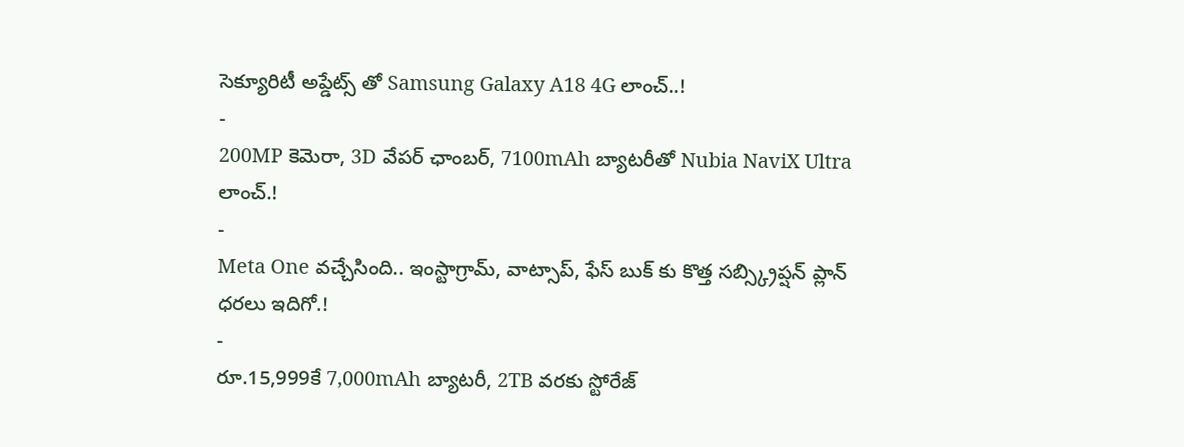సెక్యూరిటీ అప్డేట్స్ తో Samsung Galaxy A18 4G లాంచ్..!
-
200MP కెమెరా, 3D వేపర్ ఛాంబర్, 7100mAh బ్యాటరీతో Nubia NaviX Ultra లాంచ్.!
-
Meta One వచ్చేసింది.. ఇంస్టాగ్రామ్, వాట్సాప్, ఫేస్ బుక్ కు కొత్త సబ్స్క్రిప్షన్ ప్లాన్ ధరలు ఇదిగో.!
-
రూ.15,999కే 7,000mAh బ్యాటరీ, 2TB వరకు స్టోరేజ్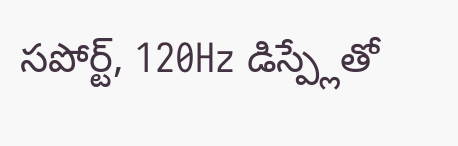సపోర్ట్, 120Hz డిస్ప్లేతో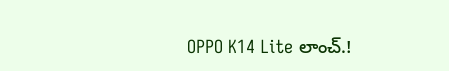OPPO K14 Lite లాంచ్.!